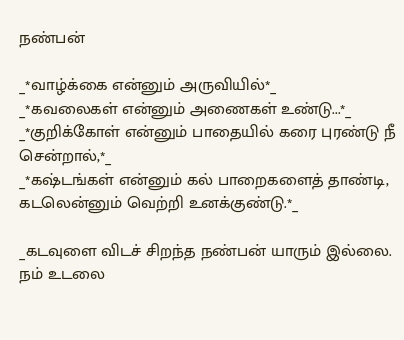நண்பன்

_*வாழ்க்கை என்னும் அருவியில்*_
_*கவலைகள் என்னும் அணைகள் உண்டு...*_
_*குறிக்கோள் என்னும் பாதையில் கரை புரண்டு நீ சென்றால்,*_
_*கஷ்டங்கள் என்னும் கல் பாறைகளைத் தாண்டி, கடலென்னும் வெற்றி உனக்குண்டு.*_

_கடவுளை விடச் சிறந்த நண்பன் யாரும் இல்லை. நம் உடலை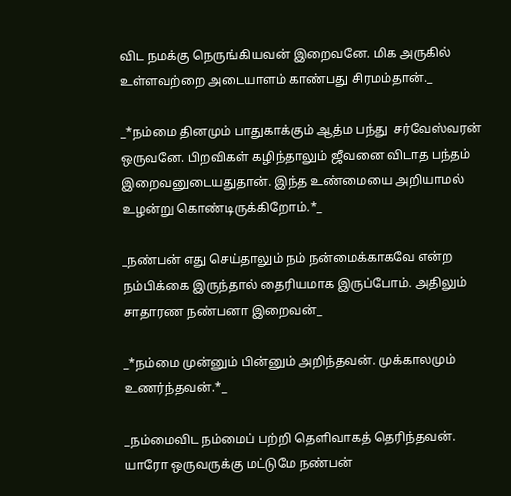விட நமக்கு நெருங்கியவன் இறைவனே. மிக அருகில் உள்ளவற்றை அடையாளம் காண்பது சிரமம்தான்._

_*நம்மை தினமும் பாதுகாக்கும் ஆத்ம பந்து  சர்வேஸ்வரன் ஒருவனே. பிறவிகள் கழிந்தாலும் ஜீவனை விடாத பந்தம் இறைவனுடையதுதான். இந்த உண்மையை அறியாமல் உழன்று கொண்டிருக்கிறோம்.*_

_நண்பன் எது செய்தாலும் நம் நன்மைக்காகவே என்ற நம்பிக்கை இருந்தால் தைரியமாக இருப்போம். அதிலும் சாதாரண நண்பனா இறைவன்_

_*நம்மை முன்னும் பின்னும் அறிந்தவன். முக்காலமும் உணர்ந்தவன்.*_

_நம்மைவிட நம்மைப் பற்றி தெளிவாகத் தெரிந்தவன். யாரோ ஒருவருக்கு மட்டுமே நண்பன்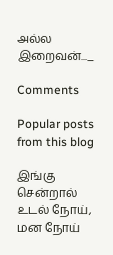அல்ல இறைவன்..._

Comments

Popular posts from this blog

இங்கு சென்றால் உடல் நோய், மன நோய்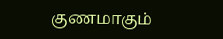குணமாகும்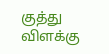குத்து விளக்கு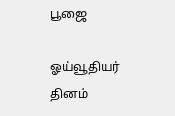பூஜை

ஓய்வூதியர் தினம்